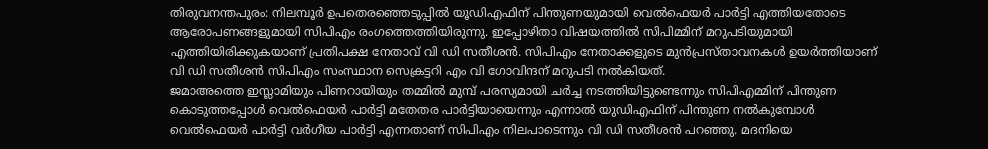തിരുവനന്തപുരം: നിലമ്പൂർ ഉപതെരഞ്ഞെടുപ്പിൽ യൂഡിഎഫിന് പിന്തുണയുമായി വെൽഫെയർ പാർട്ടി എത്തിയതോടെ ആരോപണങ്ങളുമായി സിപിഎം രംഗത്തെത്തിയിരുന്നു. ഇപ്പോഴിതാ വിഷയത്തിൽ സിപിമ്മിന് മറുപടിയുമായി എത്തിയിരിക്കുകയാണ് പ്രതിപക്ഷ നേതാവ് വി ഡി സതീശൻ. സിപിഎം നേതാക്കളുടെ മുൻപ്രസ്താവനകൾ ഉയർത്തിയാണ് വി ഡി സതീശൻ സിപിഎം സംസ്ഥാന സെക്രട്ടറി എം വി ഗോവിന്ദന് മറുപടി നൽകിയത്.
ജമാഅത്തെ ഇസ്ലാമിയും പിണറായിയും തമ്മിൽ മുമ്പ് പരസ്യമായി ചർച്ച നടത്തിയിട്ടുണ്ടെന്നും സിപിഎമ്മിന് പിന്തുണ കൊടുത്തപ്പോൾ വെൽഫെയർ പാർട്ടി മതേതര പാർട്ടിയായെന്നും എന്നാൽ യുഡിഎഫിന് പിന്തുണ നൽകുമ്പോൾ വെൽഫെയർ പാർട്ടി വർഗീയ പാർട്ടി എന്നതാണ് സിപിഎം നിലപാടെന്നും വി ഡി സതീശൻ പറഞ്ഞു. മദനിയെ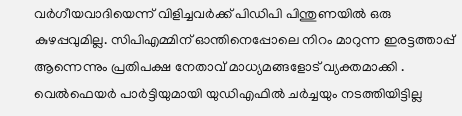വർഗീയവാദിയെന്ന് വിളിച്ചവർക്ക് പിഡിപി പിന്തുണയിൽ ഒരു കുഴപ്പവുമില്ല. സിപിഎമ്മിന് ഓന്തിനെപ്പോലെ നിറം മാറുന്ന ഇരട്ടത്താപ്പ് ആന്നെന്നും പ്രതിപക്ഷ നേതാവ് മാധ്യമങ്ങളോട് വ്യക്തമാക്കി . വെൽഫെയർ പാർട്ടിയുമായി യുഡിഎഫിൽ ചർച്ചയും നടത്തിയിട്ടില്ല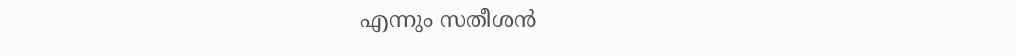എന്നും സതീശൻ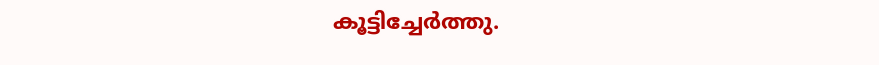കൂട്ടിച്ചേർത്തു.